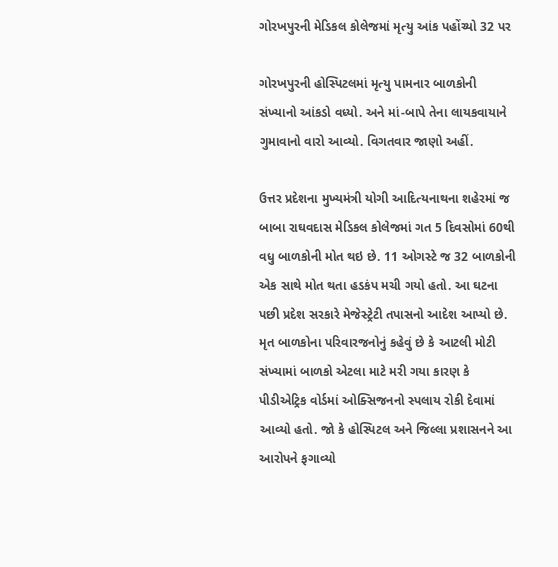ગોરખપુરની મેડિકલ કોલેજમાં મૃત્યુ આંક પહોંચ્યો 32 પર

ગોરખપુરની હોસ્પિટલમાં મૃત્યુ પામનાર બાળકોની સંખ્યાનો આંકડો વધ્યો. અને માં-બાપે તેના લાયકવાયાને ગુમાવાનો વારો આવ્યો. વિગતવાર જાણો અહીં.

ઉત્તર પ્રદેશના મુખ્યમંત્રી યોગી આદિત્યનાથના શહેરમાં જ બાબા રાઘવદાસ મેડિકલ કોલેજમાં ગત 5 દિવસોમાં 60થી વધુ બાળકોની મોત થઇ છે. 11 ઓગસ્ટે જ 32 બાળકોની એક સાથે મોત થતા હડકંપ મચી ગયો હતો. આ ઘટના પછી પ્રદેશ સરકારે મેજેસ્ટ્રેટી તપાસનો આદેશ આપ્યો છે. મૃત બાળકોના પરિવારજનોનું કહેવું છે કે આટલી મોટી સંખ્યામાં બાળકો એટલા માટે મરી ગયા કારણ કે પીડીએટ્રિક વોર્ડમાં ઓક્સિજનનો સ્પલાય રોકી દેવામાં આવ્યો હતો. જો કે હોસ્પિટલ અને જિલ્લા પ્રશાસનને આ આરોપને ફગાવ્યો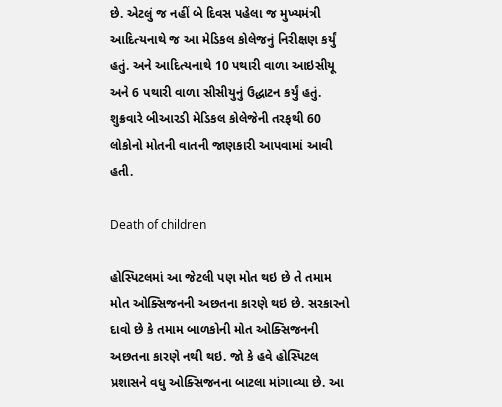છે. એટલું જ નહીં બે દિવસ પહેલા જ મુખ્યમંત્રી આદિત્યનાથે જ આ મેડિકલ કોલેજનું નિરીક્ષણ કર્યું હતું. અને આદિત્યનાથે 10 પથારી વાળા આઇસીયૂ અને 6 પથારી વાળા સીસીયુનું ઉદ્ધાટન કર્યું હતું. શુક્રવારે બીઆરડી મેડિકલ કોલેજેની તરફથી 60 લોકોનો મોતની વાતની જાણકારી આપવામાં આવી હતી.

Death of children

હોસ્પિટલમાં આ જેટલી પણ મોત થઇ છે તે તમામ મોત ઓક્સિજનની અછતના કારણે થઇ છે. સરકારનો દાવો છે કે તમામ બાળકોની મોત ઓક્સિજનની અછતના કારણે નથી થઇ. જો કે હવે હોસ્પિટલ પ્રશાસને વધુ ઓક્સિજનના બાટલા માંગાવ્યા છે. આ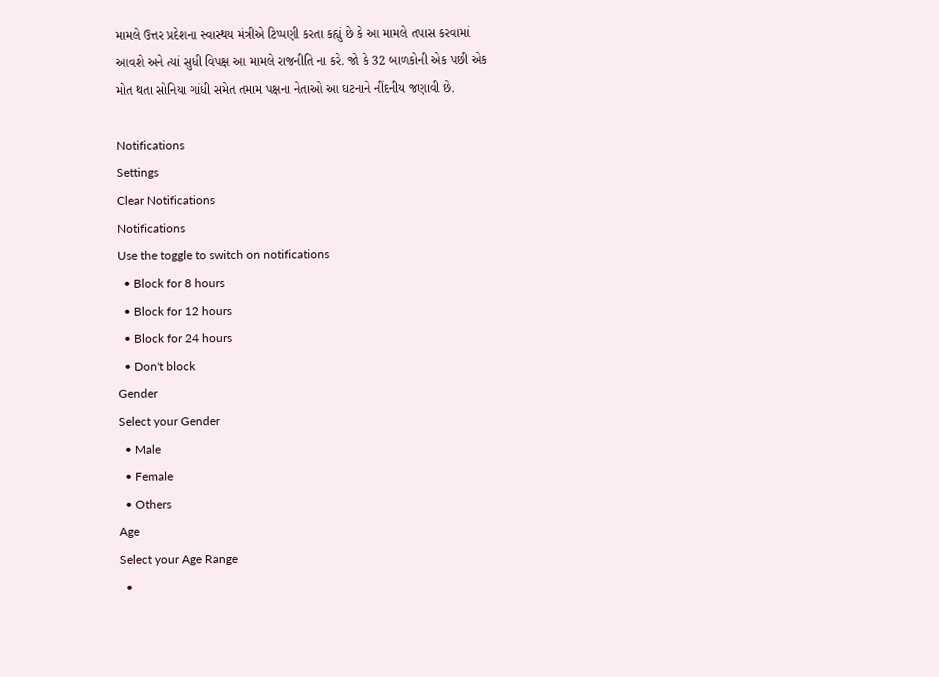મામલે ઉત્તર પ્રદેશના સ્વાસ્થય મંત્રીએ ટિપ્પણી કરતા કહ્યું છે કે આ મામલે તપાસ કરવામાં આવશે અને ત્યાં સુધી વિપક્ષ આ મામલે રાજનીતિ ના કરે. જો કે 32 બાળકોની એક પછી એક મોત થતા સોનિયા ગાંધી સમેત તમામ પક્ષના નેતાઓ આ ઘટનાને નીંદનીય જણાવી છે.

Notifications
Settings
Clear Notifications
Notifications
Use the toggle to switch on notifications
  • Block for 8 hours
  • Block for 12 hours
  • Block for 24 hours
  • Don't block
Gender
Select your Gender
  • Male
  • Female
  • Others
Age
Select your Age Range
  •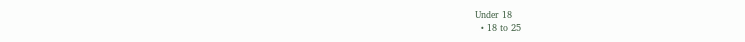Under 18
  • 18 to 25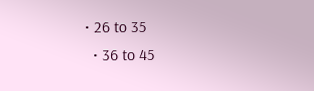• 26 to 35
  • 36 to 45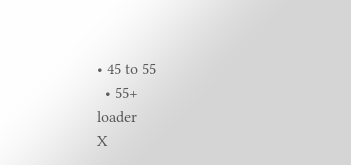• 45 to 55
  • 55+
loader
X